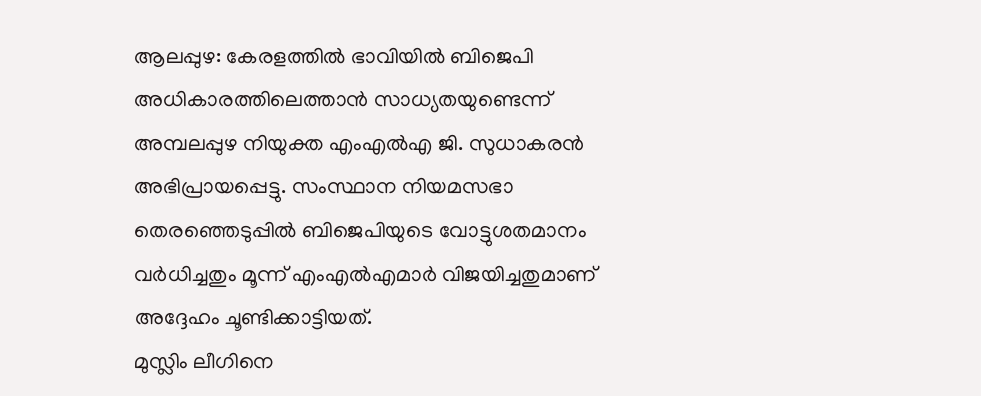ആലപ്പുഴ: കേരളത്തിൽ ഭാവിയിൽ ബിജെപി അധികാരത്തിലെത്താൻ സാധ്യതയുണ്ടെന്ന് അമ്പലപ്പുഴ നിയുക്ത എംഎൽഎ ജി. സുധാകരൻ അഭിപ്രായപ്പെട്ടു. സംസ്ഥാന നിയമസഭാ തെരഞ്ഞെടുപ്പിൽ ബിജെപിയുടെ വോട്ടുശതമാനം വർധിച്ചതും മൂന്ന് എംഎൽഎമാർ വിജയിച്ചതുമാണ് അദ്ദേഹം ചൂണ്ടിക്കാട്ടിയത്.
മുസ്ലിം ലീഗിനെ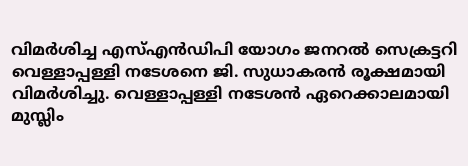വിമർശിച്ച എസ്എൻഡിപി യോഗം ജനറൽ സെക്രട്ടറി വെള്ളാപ്പള്ളി നടേശനെ ജി. സുധാകരൻ രൂക്ഷമായി വിമർശിച്ചു. വെള്ളാപ്പള്ളി നടേശൻ ഏറെക്കാലമായി മുസ്ലിം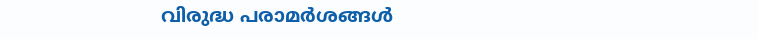വിരുദ്ധ പരാമർശങ്ങൾ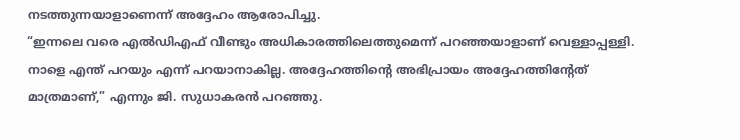നടത്തുന്നയാളാണെന്ന് അദ്ദേഹം ആരോപിച്ചു.
“ഇന്നലെ വരെ എൽഡിഎഫ് വീണ്ടും അധികാരത്തിലെത്തുമെന്ന് പറഞ്ഞയാളാണ് വെള്ളാപ്പള്ളി. നാളെ എന്ത് പറയും എന്ന് പറയാനാകില്ല. അദ്ദേഹത്തിന്റെ അഭിപ്രായം അദ്ദേഹത്തിന്റേത് മാത്രമാണ്,” എന്നും ജി. സുധാകരൻ പറഞ്ഞു.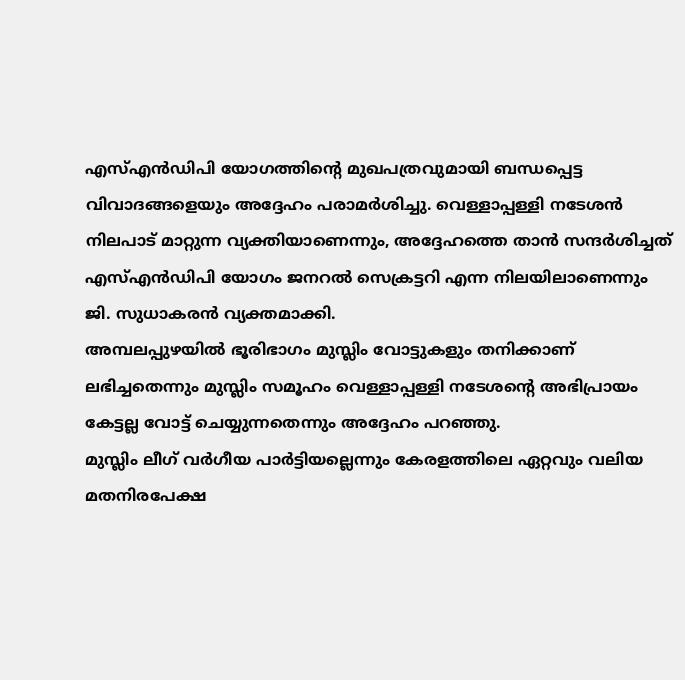എസ്എൻഡിപി യോഗത്തിന്റെ മുഖപത്രവുമായി ബന്ധപ്പെട്ട വിവാദങ്ങളെയും അദ്ദേഹം പരാമർശിച്ചു. വെള്ളാപ്പള്ളി നടേശൻ നിലപാട് മാറ്റുന്ന വ്യക്തിയാണെന്നും, അദ്ദേഹത്തെ താൻ സന്ദർശിച്ചത് എസ്എൻഡിപി യോഗം ജനറൽ സെക്രട്ടറി എന്ന നിലയിലാണെന്നും ജി. സുധാകരൻ വ്യക്തമാക്കി.
അമ്പലപ്പുഴയിൽ ഭൂരിഭാഗം മുസ്ലിം വോട്ടുകളും തനിക്കാണ് ലഭിച്ചതെന്നും മുസ്ലിം സമൂഹം വെള്ളാപ്പള്ളി നടേശന്റെ അഭിപ്രായം കേട്ടല്ല വോട്ട് ചെയ്യുന്നതെന്നും അദ്ദേഹം പറഞ്ഞു.
മുസ്ലിം ലീഗ് വർഗീയ പാർട്ടിയല്ലെന്നും കേരളത്തിലെ ഏറ്റവും വലിയ മതനിരപേക്ഷ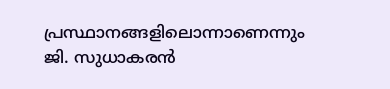പ്രസ്ഥാനങ്ങളിലൊന്നാണെന്നും ജി. സുധാകരൻ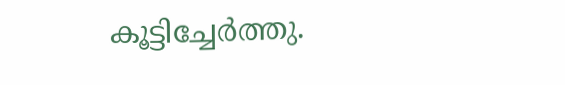കൂട്ടിച്ചേർത്തു.